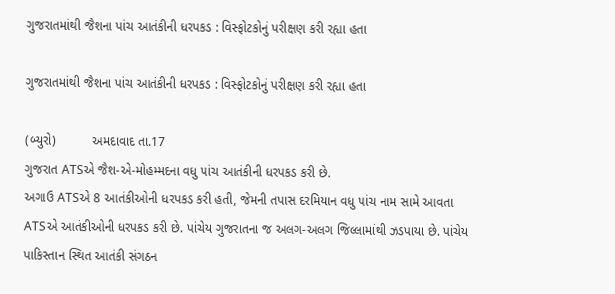ગુજરાતમાંથી જૈશના પાંચ આતંકીની ધરપકડ : વિસ્ફોટકોનું પરીક્ષણ કરી રહ્યા હતા

ગુજરાતમાંથી જૈશના પાંચ આતંકીની ધરપકડ : વિસ્ફોટકોનું પરીક્ષણ કરી રહ્યા હતા

(બ્યુરો)          અમદાવાદ તા.17
ગુજરાત ATSએ જૈશ-એ-મોહમ્મદના વધુ ૫ાંચ આતંકીની ધરપકડ કરી છે.
અગાઉ ATSએ 8 આતંકીઓની ધરપકડ કરી હતી, જેમની તપાસ દરમિયાન વધુ ૫ાંચ નામ સામે આવતા ATSએ આતંકીઓની ધરપકડ કરી છે. પાંચેય ગુજરાતના જ અલગ-અલગ જિલ્લામાંથી ઝડપાયા છે. પાંચેય પાકિસ્તાન સ્થિત આતંકી સંગઠન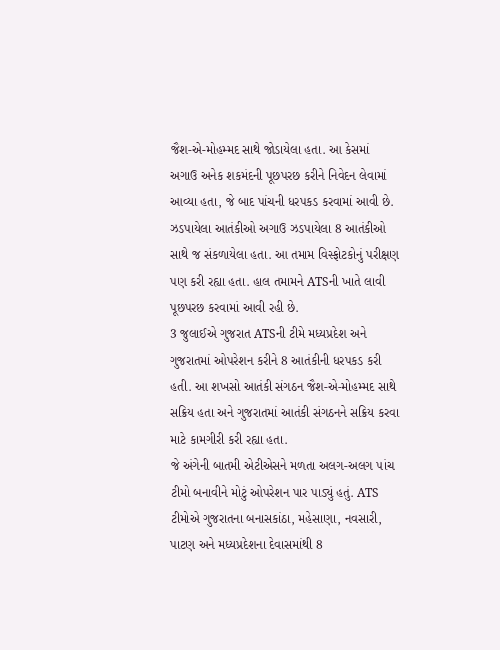જૈશ-એ-મોહમ્મદ સાથે જોડાયેલા હતા. આ કેસમાં અગાઉ અનેક શકમંદની પૂછપરછ કરીને નિવેદન લેવામાં આવ્યા હતા, જે બાદ પાંચની ધરપકડ કરવામાં આવી છે.
ઝડપાયેલા આતંકીઓ અગાઉ ઝડપાયેલા 8 આતંકીઓ સાથે જ સંકળાયેલા હતા. આ તમામ વિસ્ફોટકોનું પરીક્ષણ પણ કરી રહ્યા હતા. હાલ તમામને ATSની ખાતે લાવી પૂછપરછ કરવામાં આવી રહી છે.
3 જુલાઈએ ગુજરાત ATSની ટીમે મધ્યપ્રદેશ અને ગુજરાતમાં ઓપરેશન કરીને 8 આતંકીની ધરપકડ કરી હતી. આ શખસો આતંકી સંગઠન જૈશ-એ-મોહમ્મદ સાથે સક્રિય હતા અને ગુજરાતમાં આતંકી સંગઠનને સક્રિય કરવા માટે કામગીરી કરી રહ્યા હતા.
જે અંગેની બાતમી એટીએસને મળતા અલગ-અલગ ૫ાંચ ટીમો બનાવીને મોટું ઓપરેશન પાર પાડ્યું હતું. ATS ટીમોએ ગુજરાતના બનાસકાંઠા, મહેસાણા, નવસારી, પાટણ અને મધ્યપ્રદેશના દેવાસમાંથી 8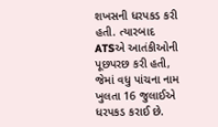શખસની ધરપકડ કરી હતી. ત્યારબાદ ATSએ આતંકીઓની પૂછપરછ કરી હતી, જેમાં વધુ પાંચના નામ ખુલતા 16 જુલાઈએ ધરપકડ કરાઈ છે.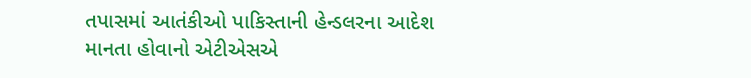તપાસમાં આતંકીઓ પાકિસ્તાની હેન્ડલરના આદેશ માનતા હોવાનો એટીએસએ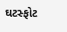ઘટસ્ફોટ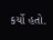કર્યો હતો.